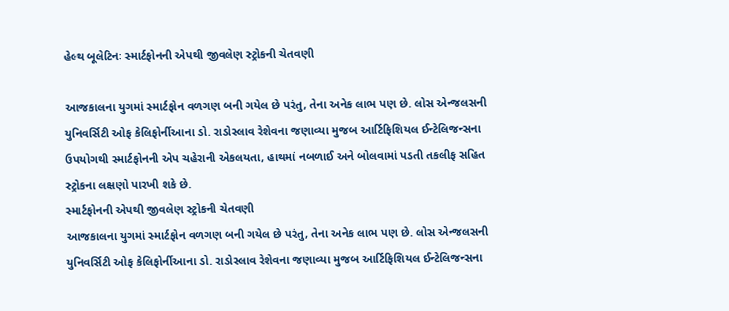હેલ્થ બૂલેટિનઃ સ્માર્ટફોનની એપથી જીવલેણ સ્ટ્રોકની ચેતવણી

આજકાલના યુગમાં સ્માર્ટફોન વળગણ બની ગયેલ છે પરંતુ, તેના અનેક લાભ પણ છે. લોસ એન્જલસની યુનિવર્સિટી ઓફ કેલિફોર્નીઆના ડો. રાડોસ્લાવ રેશેવના જણાવ્યા મુજબ આર્ટિફિશિયલ ઈન્ટેલિજન્સના ઉપયોગથી સ્માર્ટફોનની એપ ચહેરાની એકલયતા, હાથમાં નબળાઈ અને બોલવામાં પડતી તકલીફ સહિત સ્ટ્રોકના લક્ષણો પારખી શકે છે.
સ્માર્ટફોનની એપથી જીવલેણ સ્ટ્રોકની ચેતવણી
આજકાલના યુગમાં સ્માર્ટફોન વળગણ બની ગયેલ છે પરંતુ, તેના અનેક લાભ પણ છે. લોસ એન્જલસની યુનિવર્સિટી ઓફ કેલિફોર્નીઆના ડો. રાડોસ્લાવ રેશેવના જણાવ્યા મુજબ આર્ટિફિશિયલ ઈન્ટેલિજન્સના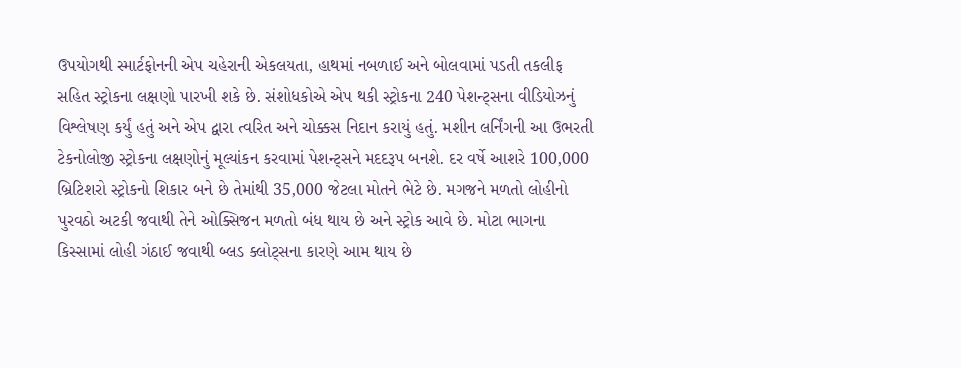ઉપયોગથી સ્માર્ટફોનની એપ ચહેરાની એકલયતા, હાથમાં નબળાઈ અને બોલવામાં પડતી તકલીફ સહિત સ્ટ્રોકના લક્ષણો પારખી શકે છે. સંશોધકોએ એપ થકી સ્ટ્રોકના 240 પેશન્ટ્સના વીડિયોઝનું વિશ્લેષણ કર્યું હતું અને એપ દ્વારા ત્વરિત અને ચોક્કસ નિદાન કરાયું હતું. મશીન લર્નિંગની આ ઉભરતી ટેકનોલોજી સ્ટ્રોકના લક્ષણોનું મૂલ્યાંકન કરવામાં પેશન્ટ્સને મદદરૂપ બનશે. દર વર્ષે આશરે 100,000 બ્રિટિશરો સ્ટ્રોકનો શિકાર બને છે તેમાંથી 35,000 જેટલા મોતને ભેટે છે. મગજને મળતો લોહીનો પુરવઠો અટકી જવાથી તેને ઓક્સિજન મળતો બંધ થાય છે અને સ્ટ્રોક આવે છે. મોટા ભાગના કિસ્સામાં લોહી ગંઠાઈ જવાથી બ્લડ ક્લોટ્સના કારણે આમ થાય છે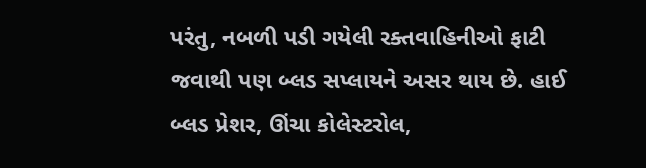પરંતુ, નબળી પડી ગયેલી રક્તવાહિનીઓ ફાટી જવાથી પણ બ્લડ સપ્લાયને અસર થાય છે. હાઈ બ્લડ પ્રેશર, ઊંચા કોલેસ્ટરોલ,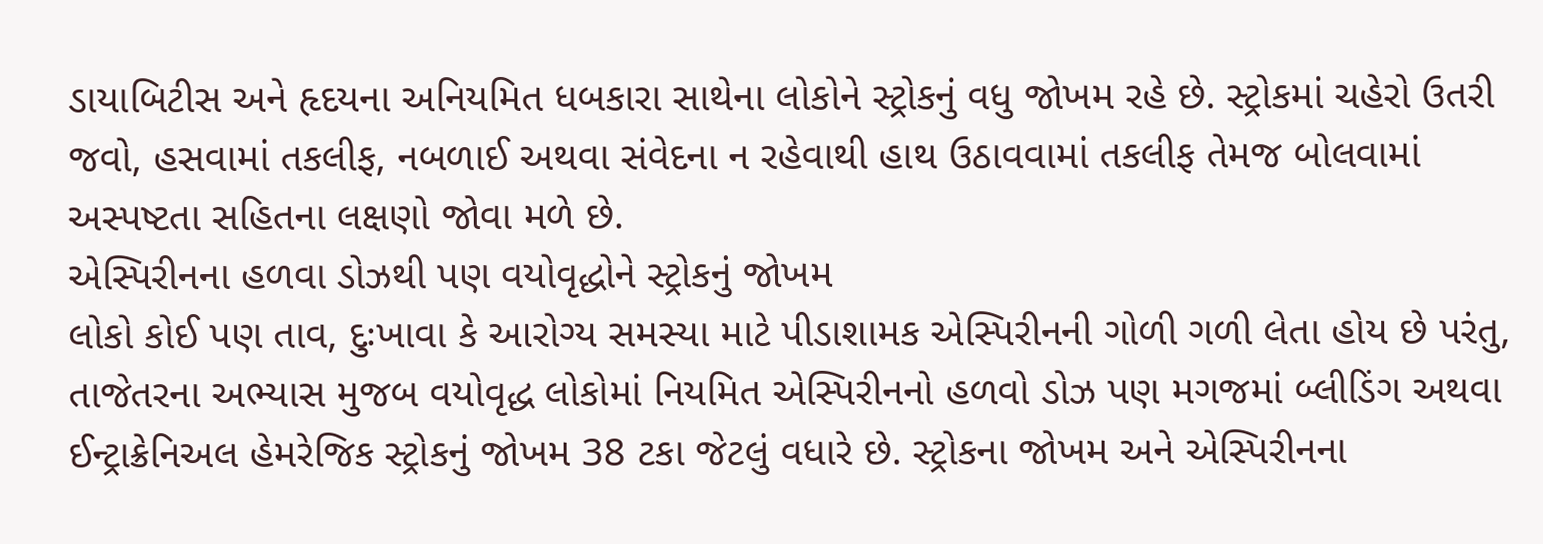ડાયાબિટીસ અને હૃદયના અનિયમિત ધબકારા સાથેના લોકોને સ્ટ્રોકનું વધુ જોખમ રહે છે. સ્ટ્રોકમાં ચહેરો ઉતરી જવો, હસવામાં તકલીફ, નબળાઈ અથવા સંવેદના ન રહેવાથી હાથ ઉઠાવવામાં તકલીફ તેમજ બોલવામાં અસ્પષ્ટતા સહિતના લક્ષણો જોવા મળે છે.
એસ્પિરીનના હળવા ડોઝથી પણ વયોવૃદ્ધોને સ્ટ્રોકનું જોખમ
લોકો કોઈ પણ તાવ, દુઃખાવા કે આરોગ્ય સમસ્યા માટે પીડાશામક એસ્પિરીનની ગોળી ગળી લેતા હોય છે પરંતુ, તાજેતરના અભ્યાસ મુજબ વયોવૃદ્ધ લોકોમાં નિયમિત એસ્પિરીનનો હળવો ડોઝ પણ મગજમાં બ્લીડિંગ અથવા ઈન્ટ્રાક્રેનિઅલ હેમરેજિક સ્ટ્રોકનું જોખમ 38 ટકા જેટલું વધારે છે. સ્ટ્રોકના જોખમ અને એસ્પિરીનના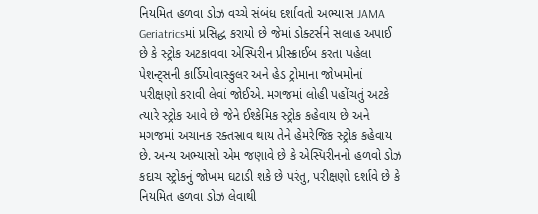નિયમિત હળવા ડોઝ વચ્ચે સંબંધ દર્શાવતો અભ્યાસ JAMA Geriatricsમાં પ્રસિદ્ધ કરાયો છે જેમાં ડોક્ટર્સને સલાહ અપાઈ છે કે સ્ટ્રોક અટકાવવા એસ્પિરીન પ્રીસ્ક્રાઈબ કરતા પહેલા પેશન્ટ્સની કાર્ડિયોવાસ્કુલર અને હેડ ટ્રોમાના જોખમોનાં પરીક્ષણો કરાવી લેવાં જોઈએ. મગજમાં લોહી પહોંચતું અટકે ત્યારે સ્ટ્રોક આવે છે જેને ઈશ્કેમિક સ્ટ્રોક કહેવાય છે અને મગજમાં અચાનક રક્તસ્રાવ થાય તેને હેમરેજિક સ્ટ્રોક કહેવાય છે. અન્ય અભ્યાસો એમ જણાવે છે કે એસ્પિરીનનો હળવો ડોઝ કદાચ સ્ટ્રોકનું જોખમ ઘટાડી શકે છે પરંતુ, પરીક્ષણો દર્શાવે છે કે નિયમિત હળવા ડોઝ લેવાથી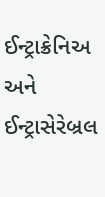ઈન્ટ્રાક્રેનિઅ અને ઈન્ટ્રાસેરેબ્રલ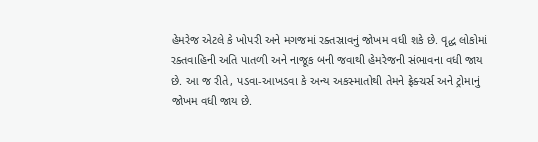હેમરેજ એટલે કે ખોપરી અને મગજમાં રક્તસ્રાવનું જોખમ વધી શકે છે. વૃદ્ધ લોકોમાં રક્તવાહિની અતિ પાતળી અને નાજૂક બની જવાથી હેમરેજની સંભાવના વધી જાય છે. આ જ રીતે, પડવા-આખડવા કે અન્ય અકસ્માતોથી તેમને ફ્રેક્ચર્સ અને ટ્રોમાનું જોખમ વધી જાય છે.